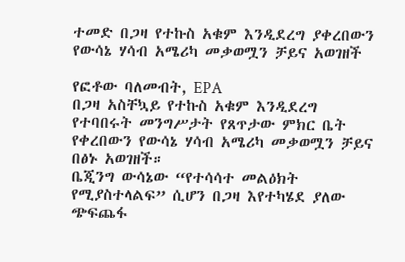ተመድ በጋዛ የተኩስ አቁም እንዲደረግ ያቀረበውን የውሳኔ ሃሳብ አሜሪካ መቃወሟን ቻይና አወገዘች

የፎቶው ባለመብት, EPA
በጋዛ አስቸኳይ የተኩስ አቁም እንዲደረግ የተባበሩት መንግሥታት የጸጥታው ምክር ቤት የቀረበውን የውሳኔ ሃሳብ አሜሪካ መቃወሟን ቻይና በፅኑ አወገዘች።
ቤጂንግ ውሳኔው “የተሳሳተ መልዕክት የሚያስተላልፍ” ሲሆን በጋዛ እየተካሄደ ያለው ጭፍጨፋ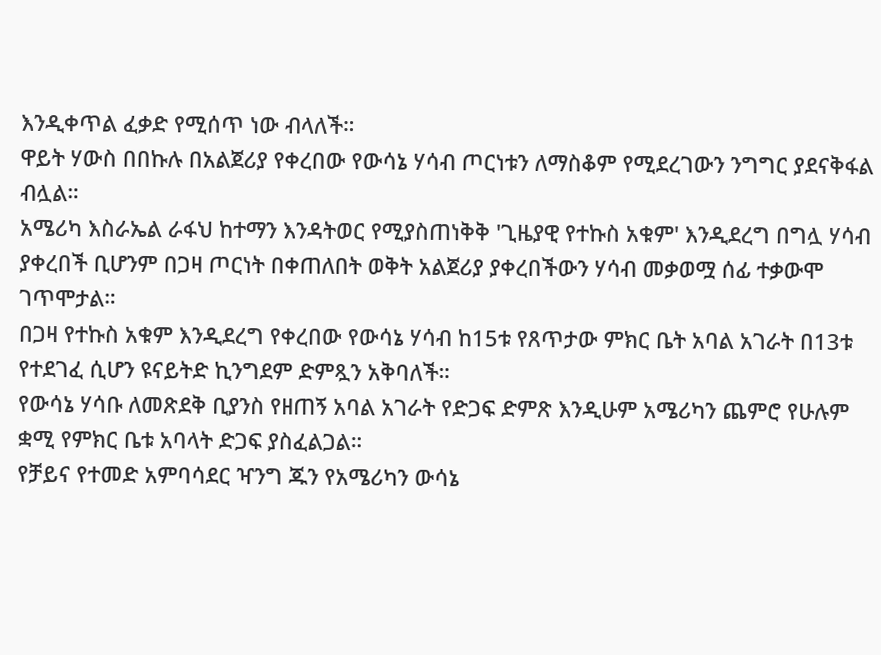እንዲቀጥል ፈቃድ የሚሰጥ ነው ብላለች።
ዋይት ሃውስ በበኩሉ በአልጀሪያ የቀረበው የውሳኔ ሃሳብ ጦርነቱን ለማስቆም የሚደረገውን ንግግር ያደናቅፋል ብሏል።
አሜሪካ እስራኤል ራፋህ ከተማን እንዳትወር የሚያስጠነቅቅ 'ጊዜያዊ የተኩስ አቁም' እንዲደረግ በግሏ ሃሳብ ያቀረበች ቢሆንም በጋዛ ጦርነት በቀጠለበት ወቅት አልጀሪያ ያቀረበችውን ሃሳብ መቃወሟ ሰፊ ተቃውሞ ገጥሞታል።
በጋዛ የተኩስ አቁም እንዲደረግ የቀረበው የውሳኔ ሃሳብ ከ15ቱ የጸጥታው ምክር ቤት አባል አገራት በ13ቱ የተደገፈ ሲሆን ዩናይትድ ኪንግደም ድምጿን አቅባለች።
የውሳኔ ሃሳቡ ለመጽደቅ ቢያንስ የዘጠኝ አባል አገራት የድጋፍ ድምጽ እንዲሁም አሜሪካን ጨምሮ የሁሉም ቋሚ የምክር ቤቱ አባላት ድጋፍ ያስፈልጋል።
የቻይና የተመድ አምባሳደር ዣንግ ጁን የአሜሪካን ውሳኔ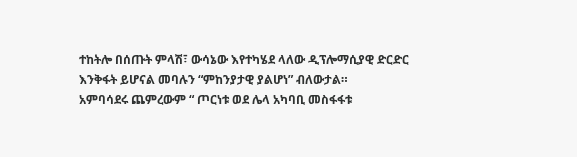ተከትሎ በሰጡት ምላሽ፣ ውሳኔው እየተካሄደ ላለው ዲፕሎማሲያዊ ድርድር እንቅፋት ይሆናል መባሉን “ምከንያታዊ ያልሆነ” ብለውታል።
አምባሳደሩ ጨምረውም “ ጦርነቱ ወደ ሌላ አካባቢ መስፋፋቱ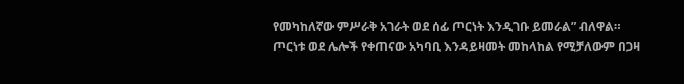የመካከለኛው ምሥራቅ አገራት ወደ ሰፊ ጦርነት እንዲገቡ ይመራል” ብለዋል።
ጦርነቱ ወደ ሌሎች የቀጠናው አካባቢ እንዳይዛመት መከላከል የሚቻለውም በጋዛ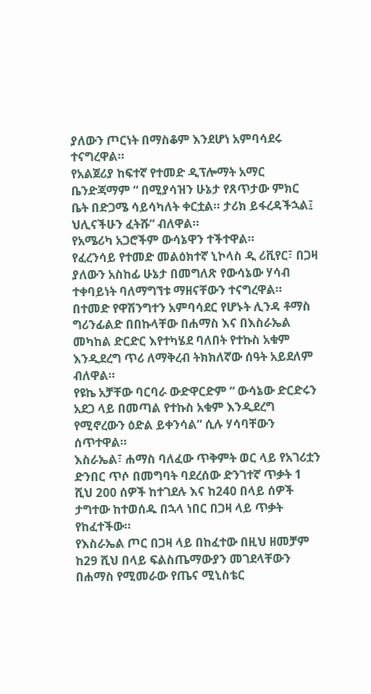ያለውን ጦርነት በማስቆም እንደሆነ አምባሳደሩ ተናግረዋል።
የአልጀሪያ ከፍተኛ የተመድ ዲፕሎማት አማር ቤንድጃማም “ በሚያሳዝን ሁኔታ የጸጥታው ምክር ቤት በድጋሜ ሳይሳካለት ቀርቷል። ታሪክ ይፋረዳችኋል፤ ህሊናችሁን ፈትሹ” ብለዋል።
የአሜሪካ አጋሮችም ውሳኔዋን ተችተዋል።
የፈረንሳይ የተመድ መልዕክተኛ ኒኮላስ ዲ ሪቪየር፣ በጋዛ ያለውን አስከፊ ሁኔታ በመግለጽ የውሳኔው ሃሳብ ተቀባይነት ባለማግኘቱ ማዘናቸውን ተናግረዋል።
በተመድ የዋሽንግተን አምባሳደር የሆኑት ሊንዳ ቶማስ ግሪንፊልድ በበኩላቸው በሐማስ እና በእስራኤል መካከል ድርድር እየተካሄደ ባለበት የተኩስ አቁም እንዲደረግ ጥሪ ለማቅረብ ትክክለኛው ሰዓት አይደለም ብለዋል።
የዩኬ አቻቸው ባርባራ ውድዋርድም “ ውሳኔው ድርድሩን አደጋ ላይ በመጣል የተኩስ አቁም እንዲደረግ የሚኖረውን ዕድል ይቀንሳል” ሲሉ ሃሳባቸውን ሰጥተዋል።
እስራኤል፣ ሐማስ ባለፈው ጥቅምት ወር ላይ የአገሪቷን ድንበር ጥሶ በመግባት ባደረሰው ድንገተኛ ጥቃት 1 ሺህ 200 ሰዎች ከተገደሉ እና ከ240 በላይ ሰዎች ታግተው ከተወሰዱ በኋላ ነበር በጋዛ ላይ ጥቃት የከፈተችው።
የእስራኤል ጦር በጋዛ ላይ በከፈተው በዚህ ዘመቻም ከ29 ሺህ በላይ ፍልስጤማውያን መገደላቸውን በሐማስ የሚመራው የጤና ሚኒስቴር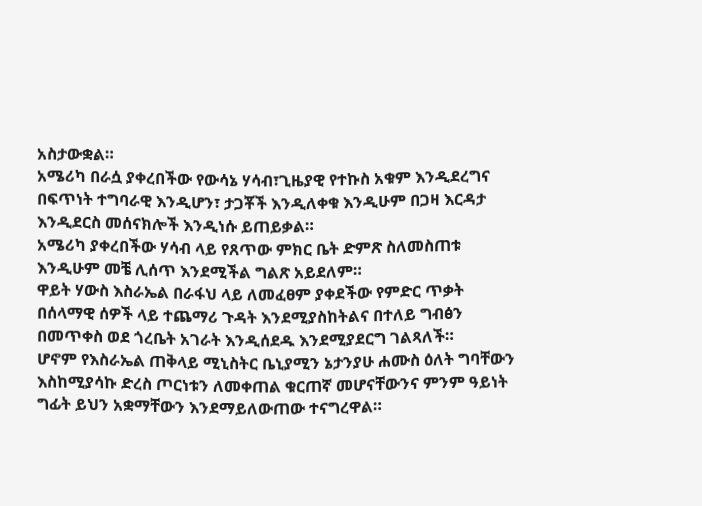አስታውቋል።
አሜሪካ በራሷ ያቀረበችው የውሳኔ ሃሳብ፣ጊዜያዊ የተኩስ አቁም እንዲደረግና በፍጥነት ተግባራዊ እንዲሆን፣ ታጋቾች እንዲለቀቁ እንዲሁም በጋዛ እርዳታ እንዲደርስ መሰናክሎች እንዲነሱ ይጠይቃል።
አሜሪካ ያቀረበችው ሃሳብ ላይ የጸጥው ምክር ቤት ድምጽ ስለመስጠቱ እንዲሁም መቼ ሊሰጥ እንደሚችል ግልጽ አይደለም።
ዋይት ሃውስ እስራኤል በራፋህ ላይ ለመፈፀም ያቀደችው የምድር ጥቃት በሰላማዊ ሰዎች ላይ ተጨማሪ ጉዳት እንደሚያስከትልና በተለይ ግብፅን በመጥቀስ ወደ ጎረቤት አገራት እንዲሰደዱ እንደሚያደርግ ገልጻለች።
ሆኖም የእስራኤል ጠቅላይ ሚኒስትር ቤኒያሚን ኔታንያሁ ሐሙስ ዕለት ግባቸውን እስከሚያሳኩ ድረስ ጦርነቱን ለመቀጠል ቁርጠኛ መሆናቸውንና ምንም ዓይነት ግፊት ይህን አቋማቸውን እንደማይለውጠው ተናግረዋል።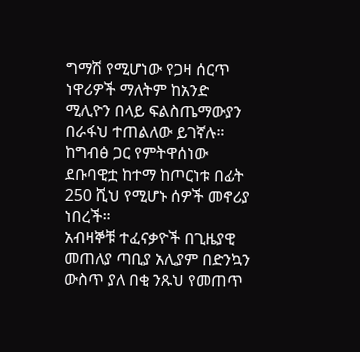ግማሽ የሚሆነው የጋዛ ሰርጥ ነዋሪዎች ማለትም ከአንድ ሚሊዮን በላይ ፍልስጤማውያን በራፋህ ተጠልለው ይገኛሉ።
ከግብፅ ጋር የምትዋሰነው ደቡባዊቷ ከተማ ከጦርነቱ በፊት 250 ሺህ የሚሆኑ ሰዎች መኖሪያ ነበረች።
አብዛኞቹ ተፈናቃዮች በጊዜያዊ መጠለያ ጣቢያ አሊያም በድንኳን ውስጥ ያለ በቂ ንጹህ የመጠጥ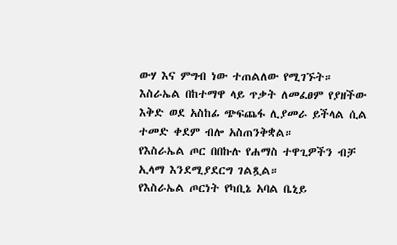ውሃ እና ምግብ ነው ተጠልለው የሚገኙት።
እስራኤል በከተማዋ ላይ ጥቃት ለመፈፀም የያዘችው እቅድ ወደ አስከፊ ጭፍጨፋ ሊያመራ ይችላል ሲል ተመድ ቀደም ብሎ አስጠንቅቋል።
የእስራኤል ጦር በበኩሉ የሐማስ ተዋጊዎችን ብቻ ኢላማ እንደሚያደርግ ገልጿል።
የእስራኤል ጦርነት የካቢኔ አባል ቤኒይ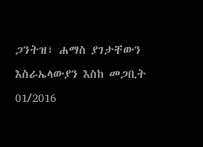ጋንትዝ፣ ሐማስ ያገታቸውን እስራኤላውያን እስከ መጋቢት 01/2016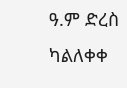ዓ.ም ድረስ ካልለቀቀ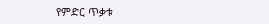የምድር ጥቃቱ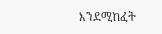እንደሚከፈት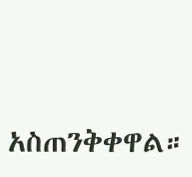አስጠንቅቀዋል።